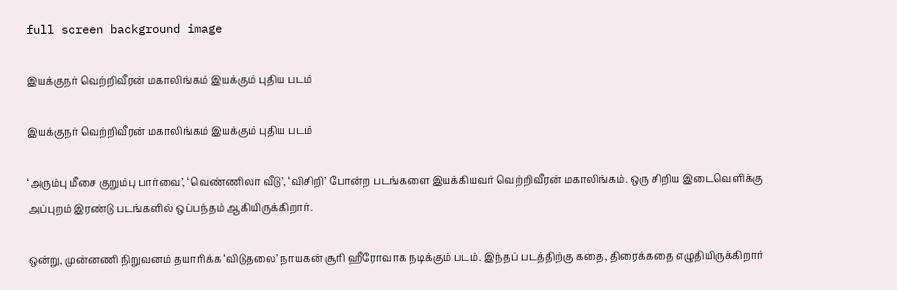full screen background image

இயக்குநர் வெற்றிவீரன் மகாலிங்கம் இயக்கும் புதிய படம்

இயக்குநர் வெற்றிவீரன் மகாலிங்கம் இயக்கும் புதிய படம்

‘அரும்பு மீசை குறும்பு பார்வை’, ‘வெண்ணிலா வீடு’, ‘விசிறி’ போன்ற படங்களை இயக்கியவர் வெற்றிவீரன் மகாலிங்கம். ஒரு சிறிய இடைவெளிக்கு அப்புறம் இரண்டு படங்களில் ஒப்பந்தம் ஆகியிருக்கிறார்.

ஒன்று, முன்னணி நிறுவனம் தயாரிக்க ‘விடுதலை’ நாயகன் சூரி ஹீரோவாக நடிக்கும் படம். இந்தப் படத்திற்கு கதை, திரைக்கதை எழுதியிருக்கிறார்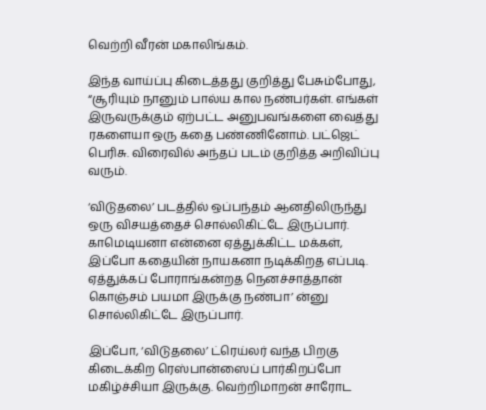வெற்றி வீரன் மகாலிங்கம்.

இந்த வாய்ப்பு கிடைத்தது குறித்து பேசும்போது, “சூரியும் நானும் பால்ய கால நண்பர்கள். எங்கள் இருவருக்கும் ஏற்பட்ட அனுபவங்களை வைத்து ரகளையா ஒரு கதை பண்ணினோம். பட்ஜெட் பெரிசு. விரைவில் அந்தப் படம் குறித்த அறிவிப்பு வரும்.

‘விடுதலை’ படத்தில் ஒப்பந்தம் ஆனதிலிருந்து ஒரு விசயத்தைச் சொல்லிகிட்டே இருப்பார். காமெடியனா என்னை ஏத்துக்கிட்ட மக்கள், இப்போ கதையின் நாயகனா நடிக்கிறத எப்படி. ஏத்துக்கப் போராங்கன்றத நெனச்சாத்தான் கொஞ்சம் பயமா இருக்கு நண்பா’ ன்னு சொல்லிகிட்டே இருப்பார்.

இப்போ, ‘விடுதலை’ ட்ரெய்லர் வந்த பிறகு கிடைக்கிற ரெஸ்பான்ஸைப் பார்கிறப்போ மகிழ்ச்சியா இருக்கு. வெற்றிமாறன் சாரோட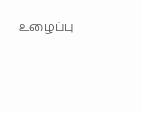உழைப்பு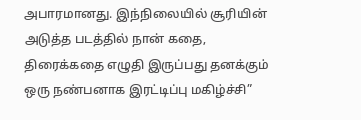அபாரமானது. இந்நிலையில் சூரியின் அடுத்த படத்தில் நான் கதை, திரைக்கதை எழுதி இருப்பது தனக்கும் ஒரு நண்பனாக இரட்டிப்பு மகிழ்ச்சி”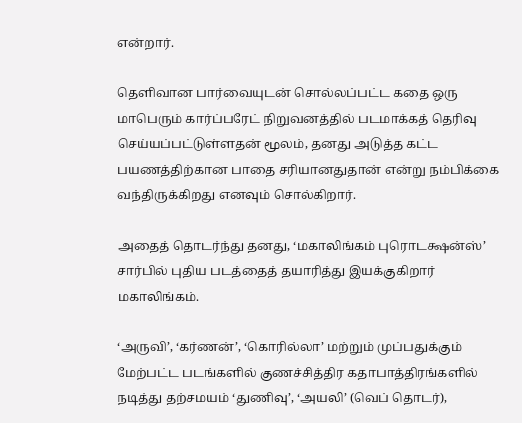என்றார்.

தெளிவான பார்வையுடன் சொல்லப்பட்ட கதை ஒரு மாபெரும் கார்ப்பரேட் நிறுவனத்தில் படமாக்கத் தெரிவு செய்யப்பட்டுள்ளதன் மூலம், தனது அடுத்த கட்ட பயணத்திற்கான பாதை சரியானதுதான் என்று நம்பிக்கை வந்திருக்கிறது எனவும் சொல்கிறார்.

அதைத் தொடர்ந்து தனது, ‘மகாலிங்கம் புரொடக்ஷன்ஸ்’ சார்பில் புதிய படத்தைத் தயாரித்து இயக்குகிறார் மகாலிங்கம்.

‘அருவி’, ‘கர்ணன்’, ‘கொரில்லா’ மற்றும் முப்பதுக்கும் மேற்பட்ட படங்களில் குணச்சித்திர கதாபாத்திரங்களில் நடித்து தற்சமயம் ‘துணிவு’, ‘அயலி’ (வெப் தொடர்),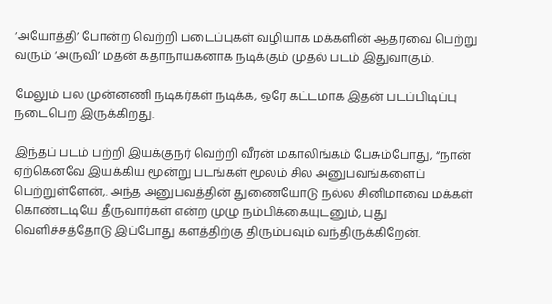‘அயோத்தி’ போன்ற வெற்றி படைப்புகள் வழியாக மக்களின் ஆதரவை பெற்று வரும் ‘அருவி’ மதன் கதாநாயகனாக நடிக்கும் முதல் படம் இதுவாகும்.

மேலும் பல முன்னணி நடிகர்கள் நடிக்க, ஒரே கட்டமாக இதன் படப்பிடிப்பு நடைபெற இருக்கிறது.

இந்தப் படம் பற்றி இயக்குநர் வெற்றி வீரன் மகாலிங்கம் பேசும்போது, “நான் ஏற்கெனவே இயக்கிய மூன்று படங்கள் மூலம் சில அனுபவங்களைப் பெற்றுள்ளேன்,. அந்த அனுபவத்தின் துணையோடு நல்ல சினிமாவை மக்கள் கொண்டடியே தீருவார்கள் என்ற முழு நம்பிக்கையுடனும், புது வெளிச்சத்தோடு இப்போது களத்திற்கு திரும்பவும் வந்திருக்கிறேன்.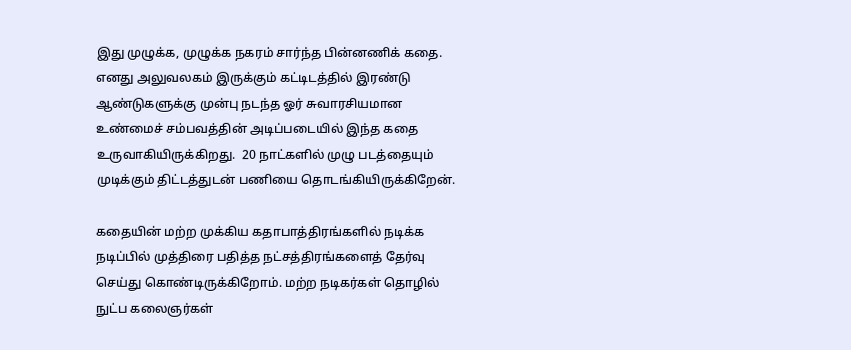இது முழுக்க, முழுக்க நகரம் சார்ந்த பின்னணிக் கதை. எனது அலுவலகம் இருக்கும் கட்டிடத்தில் இரண்டு ஆண்டுகளுக்கு முன்பு நடந்த ஓர் சுவாரசியமான உண்மைச் சம்பவத்தின் அடிப்படையில் இந்த கதை உருவாகியிருக்கிறது.  20 நாட்களில் முழு படத்தையும் முடிக்கும் திட்டத்துடன் பணியை தொடங்கியிருக்கிறேன்.

கதையின் மற்ற முக்கிய கதாபாத்திரங்களில் நடிக்க நடிப்பில் முத்திரை பதித்த நட்சத்திரங்களைத் தேர்வு செய்து கொண்டிருக்கிறோம். மற்ற நடிகர்கள் தொழில் நுட்ப கலைஞர்கள்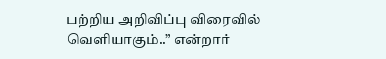பற்றிய அறிவிப்பு விரைவில் வெளியாகும்..” என்றார்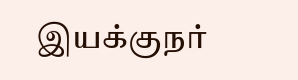இயக்குநர்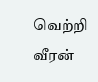வெற்றி வீரன்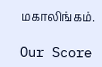மகாலிங்கம்.

Our Score